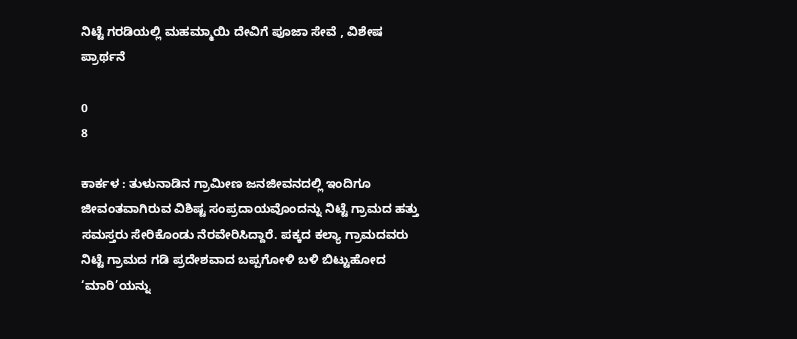ನಿಟ್ಟೆ ಗರಡಿಯಲ್ಲಿ ಮಹಮ್ಮಾಯಿ ದೇವಿಗೆ ಪೂಜಾ ಸೇವೆ , ವಿಶೇಷ ಪ್ರಾರ್ಥನೆ

0
8

ಕಾರ್ಕಳ : ತುಳುನಾಡಿನ ಗ್ರಾಮೀಣ ಜನಜೀವನದಲ್ಲಿ ಇಂದಿಗೂ ಜೀವಂತವಾಗಿರುವ ವಿಶಿಷ್ಟ ಸಂಪ್ರದಾಯವೊಂದನ್ನು ನಿಟ್ಟೆ ಗ್ರಾಮದ ಹತ್ತು ಸಮಸ್ತರು ಸೇರಿಕೊಂಡು ನೆರವೇರಿಸಿದ್ದಾರೆ. ಪಕ್ಕದ ಕಲ್ಯಾ ಗ್ರಾಮದವರು ನಿಟ್ಟೆ ಗ್ರಾಮದ ಗಡಿ ಪ್ರದೇಶವಾದ ಬಪ್ಪಗೋಳಿ ಬಳಿ ಬಿಟ್ಟುಹೋದ ‘ಮಾರಿ’ಯನ್ನು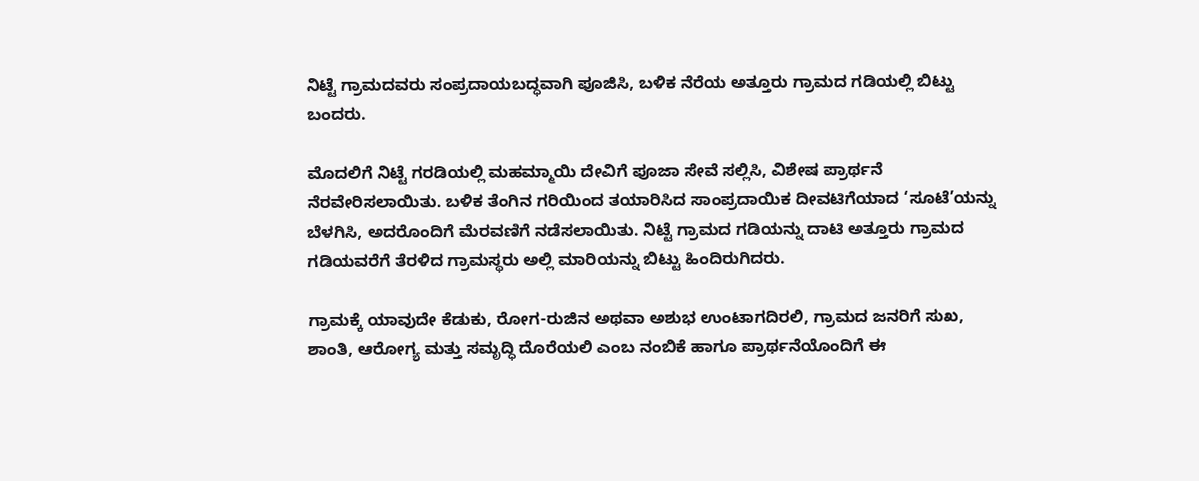ನಿಟ್ಟೆ ಗ್ರಾಮದವರು ಸಂಪ್ರದಾಯಬದ್ಧವಾಗಿ ಪೂಜಿಸಿ, ಬಳಿಕ ನೆರೆಯ ಅತ್ತೂರು ಗ್ರಾಮದ ಗಡಿಯಲ್ಲಿ ಬಿಟ್ಟು ಬಂದರು.

ಮೊದಲಿಗೆ ನಿಟ್ಟೆ ಗರಡಿಯಲ್ಲಿ ಮಹಮ್ಮಾಯಿ ದೇವಿಗೆ ಪೂಜಾ ಸೇವೆ ಸಲ್ಲಿಸಿ, ವಿಶೇಷ ಪ್ರಾರ್ಥನೆ ನೆರವೇರಿಸಲಾಯಿತು. ಬಳಿಕ ತೆಂಗಿನ ಗರಿಯಿಂದ ತಯಾರಿಸಿದ ಸಾಂಪ್ರದಾಯಿಕ ದೀವಟಿಗೆಯಾದ ‘ಸೂಟೆ’ಯನ್ನು ಬೆಳಗಿಸಿ, ಅದರೊಂದಿಗೆ ಮೆರವಣಿಗೆ ನಡೆಸಲಾಯಿತು. ನಿಟ್ಟೆ ಗ್ರಾಮದ ಗಡಿಯನ್ನು ದಾಟಿ ಅತ್ತೂರು ಗ್ರಾಮದ ಗಡಿಯವರೆಗೆ ತೆರಳಿದ ಗ್ರಾಮಸ್ಥರು ಅಲ್ಲಿ ಮಾರಿಯನ್ನು ಬಿಟ್ಟು ಹಿಂದಿರುಗಿದರು.

ಗ್ರಾಮಕ್ಕೆ ಯಾವುದೇ ಕೆಡುಕು, ರೋಗ-ರುಜಿನ ಅಥವಾ ಅಶುಭ ಉಂಟಾಗದಿರಲಿ, ಗ್ರಾಮದ ಜನರಿಗೆ ಸುಖ, ಶಾಂತಿ, ಆರೋಗ್ಯ ಮತ್ತು ಸಮೃದ್ಧಿ ದೊರೆಯಲಿ ಎಂಬ ನಂಬಿಕೆ ಹಾಗೂ ಪ್ರಾರ್ಥನೆಯೊಂದಿಗೆ ಈ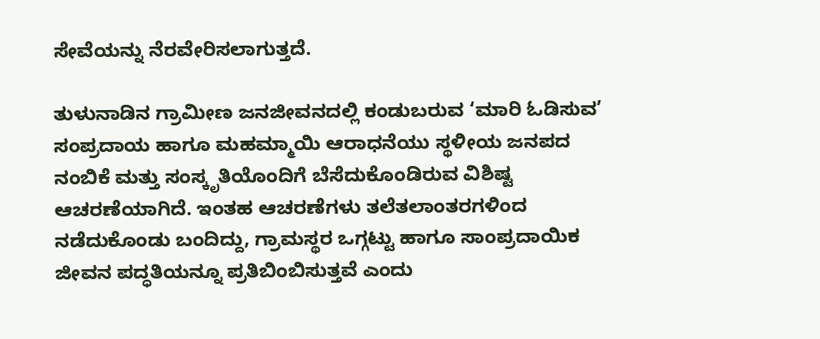ಸೇವೆಯನ್ನು ನೆರವೇರಿಸಲಾಗುತ್ತದೆ.

ತುಳುನಾಡಿನ ಗ್ರಾಮೀಣ ಜನಜೀವನದಲ್ಲಿ ಕಂಡುಬರುವ ‘ಮಾರಿ ಓಡಿಸುವ’ ಸಂಪ್ರದಾಯ ಹಾಗೂ ಮಹಮ್ಮಾಯಿ ಆರಾಧನೆಯು ಸ್ಥಳೀಯ ಜನಪದ ನಂಬಿಕೆ ಮತ್ತು ಸಂಸ್ಕೃತಿಯೊಂದಿಗೆ ಬೆಸೆದುಕೊಂಡಿರುವ ವಿಶಿಷ್ಟ ಆಚರಣೆಯಾಗಿದೆ. ಇಂತಹ ಆಚರಣೆಗಳು ತಲೆತಲಾಂತರಗಳಿಂದ ನಡೆದುಕೊಂಡು ಬಂದಿದ್ದು, ಗ್ರಾಮಸ್ಥರ ಒಗ್ಗಟ್ಟು ಹಾಗೂ ಸಾಂಪ್ರದಾಯಿಕ ಜೀವನ ಪದ್ಧತಿಯನ್ನೂ ಪ್ರತಿಬಿಂಬಿಸುತ್ತವೆ ಎಂದು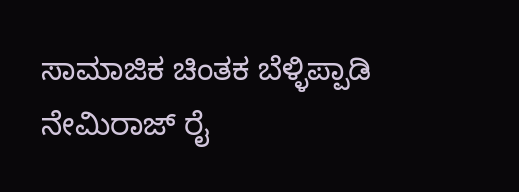ಸಾಮಾಜಿಕ ಚಿಂತಕ ಬೆಳ್ಳಿಪ್ಪಾಡಿ ನೇಮಿರಾಜ್ ರೈ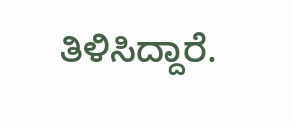ತಿಳಿಸಿದ್ದಾರೆ.